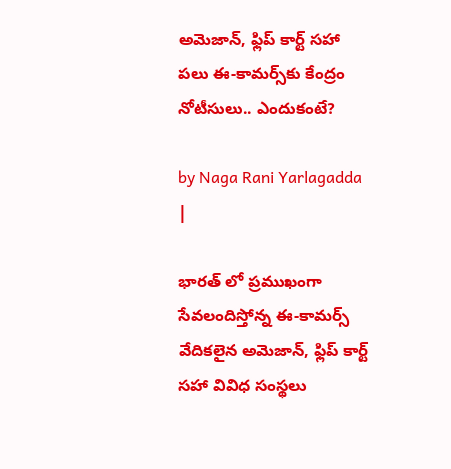అమెజాన్, ఫ్లిప్ కార్ట్ సహా పలు ఈ-కామర్స్‌కు కేంద్రం నోటీసులు.. ఎందుకంటే?

by Naga Rani Yarlagadda |

భారత్ లో ప్రముఖంగా సేవలందిస్తోన్న ఈ-కామర్స్ వేదికలైన అమెజాన్, ఫ్లిప్ కార్ట్ సహా వివిధ సంస్థలు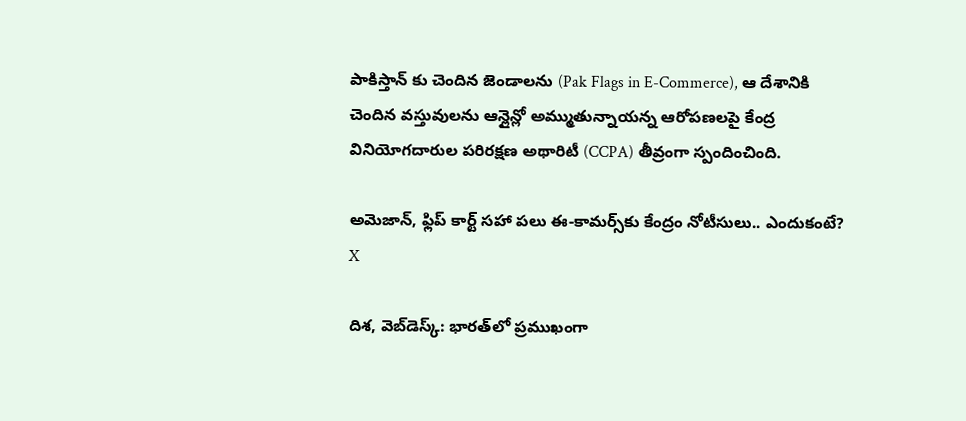పాకిస్తాన్ కు చెందిన జెండాలను (Pak Flags in E-Commerce), ఆ దేశానికి చెందిన వస్తువులను ఆన్లైన్లో అమ్ముతున్నాయన్న ఆరోపణలపై కేంద్ర వినియోగదారుల పరిరక్షణ అథారిటీ (CCPA) తీవ్రంగా స్పందించింది.

అమెజాన్, ఫ్లిప్ కార్ట్ సహా పలు ఈ-కామర్స్‌కు కేంద్రం నోటీసులు.. ఎందుకంటే?
X

దిశ, వెబ్‌డెస్క్: భారత్‌లో ప్రముఖంగా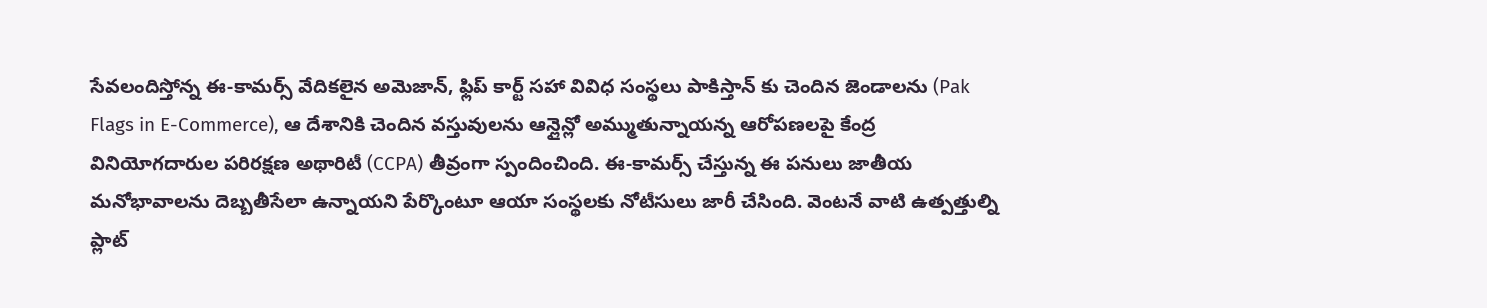సేవలందిస్తోన్న ఈ-కామర్స్ వేదికలైన అమెజాన్, ఫ్లిప్ కార్ట్ సహా వివిధ సంస్థలు పాకిస్తాన్ కు చెందిన జెండాలను (Pak Flags in E-Commerce), ఆ దేశానికి చెందిన వస్తువులను ఆన్లైన్లో అమ్ముతున్నాయన్న ఆరోపణలపై కేంద్ర వినియోగదారుల పరిరక్షణ అథారిటీ (CCPA) తీవ్రంగా స్పందించింది. ఈ-కామర్స్ చేస్తున్న ఈ పనులు జాతీయ మనోభావాలను దెబ్బతీసేలా ఉన్నాయని పేర్కొంటూ ఆయా సంస్థలకు నోటీసులు జారీ చేసింది. వెంటనే వాటి ఉత్పత్తుల్ని ప్లాట్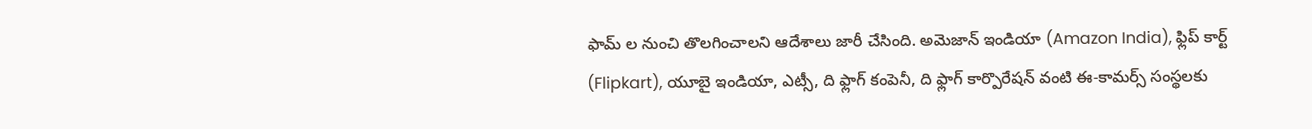ఫామ్ ల నుంచి తొలగించాలని ఆదేశాలు జారీ చేసింది. అమెజాన్ ఇండియా (Amazon India), ఫ్లిప్ కార్ట్ (Flipkart), యూబై ఇండియా, ఎట్సీ, ది ఫ్లాగ్ కంపెనీ, ది ఫ్లాగ్ కార్పొరేషన్ వంటి ఈ-కామర్స్ సంస్థలకు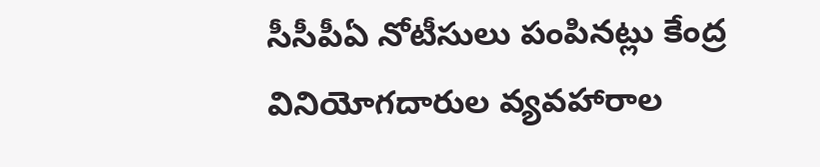సీసీపీఏ నోటీసులు పంపినట్లు కేంద్ర వినియోగదారుల వ్యవహారాల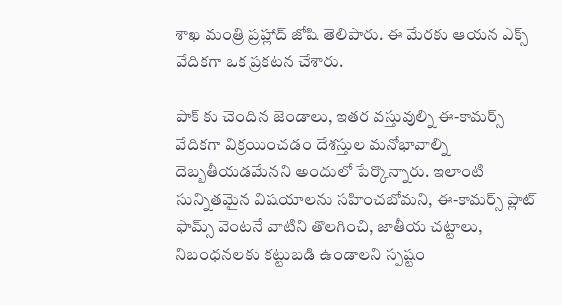శాఖ మంత్రి ప్రహ్లాద్ జోషి తెలిపారు. ఈ మేరకు ఆయన ఎక్స్ వేదికగా ఒక ప్రకటన చేశారు.

పాక్ కు చెందిన జెండాలు, ఇతర వస్తువుల్ని ఈ-కామర్స్ వేదికగా విక్రయించడం దేశస్తుల మనోభావాల్ని దెబ్బతీయడమేనని అందులో పేర్కొన్నారు. ఇలాంటి సున్నితమైన విషయాలను సహించబోమని, ఈ-కామర్స్ ప్లాట్ ఫామ్స్ వెంటనే వాటిని తొలగించి, జాతీయ చట్టాలు, నిబంధనలకు కట్టుబడి ఉండాలని స్పష్టం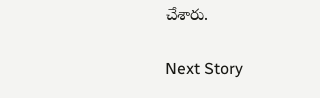చేశారు.

Next Story